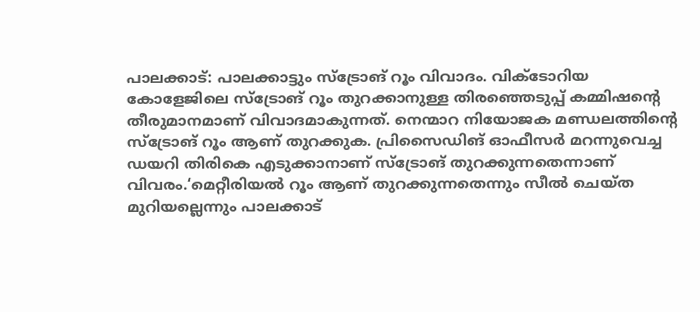പാലക്കാട്: പാലക്കാട്ടും സ്ട്രോങ് റൂം വിവാദം. വിക്ടോറിയ കോളേജിലെ സ്ട്രോങ് റൂം തുറക്കാനുള്ള തിരഞ്ഞെടുപ്പ് കമ്മിഷന്റെ തീരുമാനമാണ് വിവാദമാകുന്നത്. നെന്മാറ നിയോജക മണ്ഡലത്തിന്റെ സ്ട്രോങ് റൂം ആണ് തുറക്കുക. പ്രിസൈഡിങ് ഓഫീസർ മറന്നുവെച്ച ഡയറി തിരികെ എടുക്കാനാണ് സ്ട്രോങ് തുറക്കുന്നതെന്നാണ് വിവരം.‘മെറ്റീരിയൽ റൂം ആണ് തുറക്കുന്നതെന്നും സീൽ ചെയ്ത മുറിയല്ലെന്നും പാലക്കാട്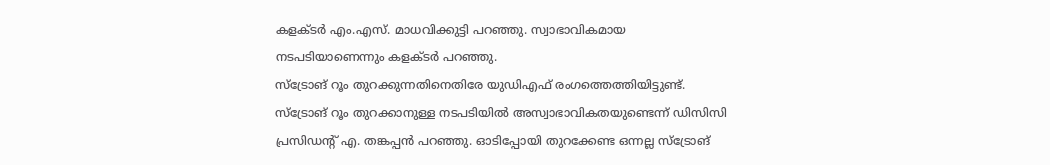കളക്ടർ എം.എസ്. മാധവിക്കുട്ടി പറഞ്ഞു. സ്വാഭാവികമായ നടപടിയാണെന്നും കളക്ടർ പറഞ്ഞു.
സ്ട്രോങ് റൂം തുറക്കുന്നതിനെതിരേ യുഡിഎഫ് രംഗത്തെത്തിയിട്ടുണ്ട്. സ്ട്രോങ് റൂം തുറക്കാനുള്ള നടപടിയിൽ അസ്വാഭാവികതയുണ്ടെന്ന് ഡിസിസി പ്രസിഡന്റ് എ. തങ്കപ്പൻ പറഞ്ഞു. ഓടിപ്പോയി തുറക്കേണ്ട ഒന്നല്ല സ്ട്രോങ്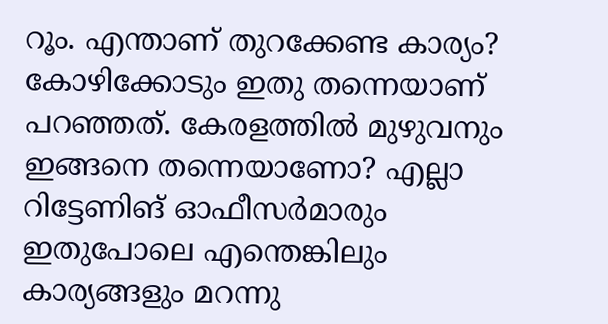റൂം. എന്താണ് തുറക്കേണ്ട കാര്യം? കോഴിക്കോടും ഇതു തന്നെയാണ് പറഞ്ഞത്. കേരളത്തിൽ മുഴുവനും ഇങ്ങനെ തന്നെയാണോ? എല്ലാ റിട്ടേണിങ് ഓഫീസർമാരും ഇതുപോലെ എന്തെങ്കിലും കാര്യങ്ങളും മറന്നു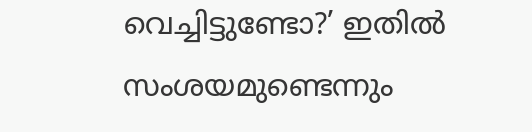വെച്ചിട്ടുണ്ടോ?’ ഇതിൽ സംശയമുണ്ടെന്നും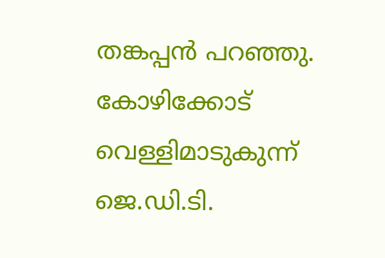തങ്കപ്പൻ പറഞ്ഞു.
കോഴിക്കോട് വെള്ളിമാടുകുന്ന് ജെ.ഡി.ടി.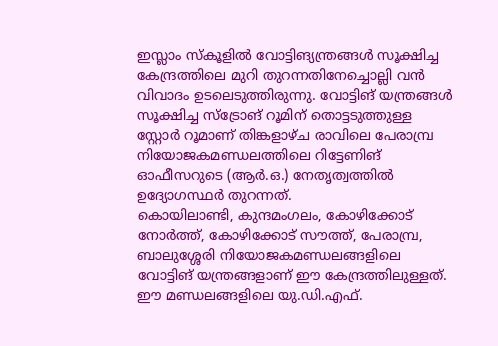ഇസ്ലാം സ്കൂളിൽ വോട്ടിങ്യന്ത്രങ്ങൾ സൂക്ഷിച്ച കേന്ദ്രത്തിലെ മുറി തുറന്നതിനേച്ചൊല്ലി വൻ വിവാദം ഉടലെടുത്തിരുന്നു. വോട്ടിങ് യന്ത്രങ്ങൾ സൂക്ഷിച്ച സ്ട്രോങ് റൂമിന് തൊട്ടടുത്തുള്ള സ്റ്റോർ റൂമാണ് തിങ്കളാഴ്ച രാവിലെ പേരാമ്പ്ര നിയോജകമണ്ഡലത്തിലെ റിട്ടേണിങ് ഓഫീസറുടെ (ആർ.ഒ.) നേതൃത്വത്തിൽ ഉദ്യോഗസ്ഥർ തുറന്നത്.
കൊയിലാണ്ടി, കുന്ദമംഗലം, കോഴിക്കോട് നോർത്ത്, കോഴിക്കോട് സൗത്ത്, പേരാമ്പ്ര, ബാലുശ്ശേരി നിയോജകമണ്ഡലങ്ങളിലെ വോട്ടിങ് യന്ത്രങ്ങളാണ് ഈ കേന്ദ്രത്തിലുള്ളത്. ഈ മണ്ഡലങ്ങളിലെ യു.ഡി.എഫ്.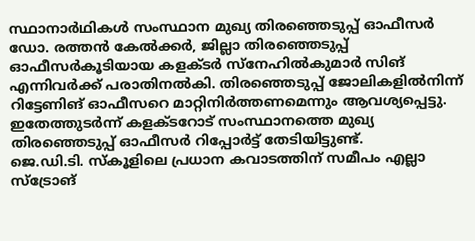സ്ഥാനാർഥികൾ സംസ്ഥാന മുഖ്യ തിരഞ്ഞെടുപ്പ് ഓഫീസർ ഡോ. രത്തൻ കേൽക്കർ, ജില്ലാ തിരഞ്ഞെടുപ്പ് ഓഫീസർകൂടിയായ കളക്ടർ സ്നേഹിൽകുമാർ സിങ് എന്നിവർക്ക് പരാതിനൽകി. തിരഞ്ഞെടുപ്പ് ജോലികളിൽനിന്ന് റിട്ടേണിങ് ഓഫീസറെ മാറ്റിനിർത്തണമെന്നും ആവശ്യപ്പെട്ടു. ഇതേത്തുടർന്ന് കളക്ടറോട് സംസ്ഥാനത്തെ മുഖ്യ തിരഞ്ഞെടുപ്പ് ഓഫീസർ റിപ്പോർട്ട് തേടിയിട്ടുണ്ട്.
ജെ.ഡി.ടി. സ്കൂളിലെ പ്രധാന കവാടത്തിന് സമീപം എല്ലാ സ്ട്രോങ്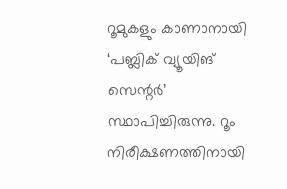റൂമുകളും കാണാനായി ‘പബ്ലിക് വ്യൂയിങ് സെന്റർ’ സ്ഥാപിച്ചിരുന്നു. റൂം നിരീക്ഷണത്തിനായി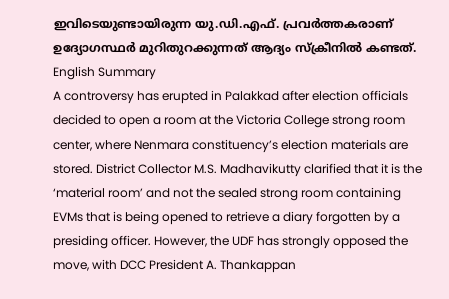ഇവിടെയുണ്ടായിരുന്ന യു.ഡി.എഫ്. പ്രവർത്തകരാണ് ഉദ്യോഗസ്ഥർ മുറിതുറക്കുന്നത് ആദ്യം സ്ക്രീനിൽ കണ്ടത്.
English Summary
A controversy has erupted in Palakkad after election officials decided to open a room at the Victoria College strong room center, where Nenmara constituency’s election materials are stored. District Collector M.S. Madhavikutty clarified that it is the ‘material room’ and not the sealed strong room containing EVMs that is being opened to retrieve a diary forgotten by a presiding officer. However, the UDF has strongly opposed the move, with DCC President A. Thankappan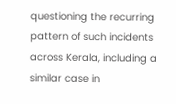questioning the recurring pattern of such incidents across Kerala, including a similar case in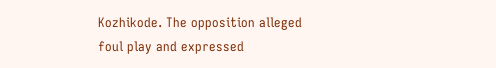Kozhikode. The opposition alleged foul play and expressed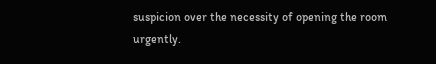suspicion over the necessity of opening the room urgently.